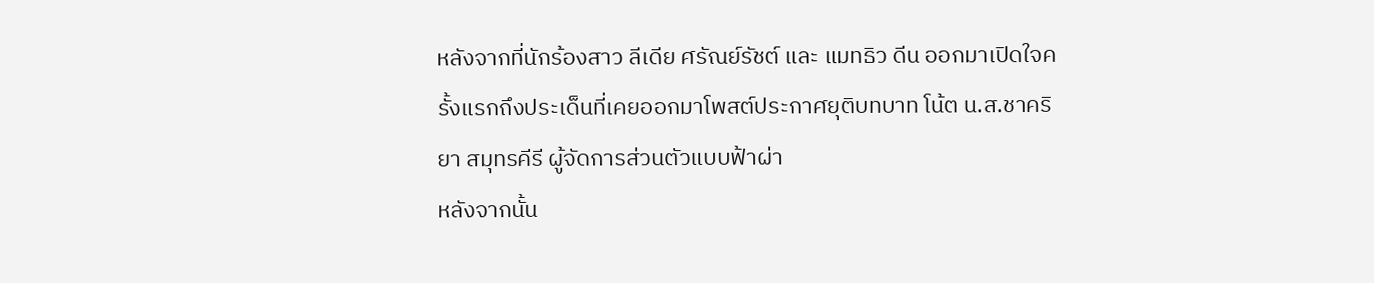หลังจากที่นักร้องสาว ลีเดีย ศรัณย์รัชต์ และ แมทธิว ดีน ออกมาเปิดใจครั้งแรกถึงประเด็นที่เคยออกมาโพสต์ประกาศยุติบทบาท โน้ต น.ส.ชาคริยา สมุทรคีรี ผู้จัดการส่วนตัวแบบฟ้าผ่า
หลังจากนั้น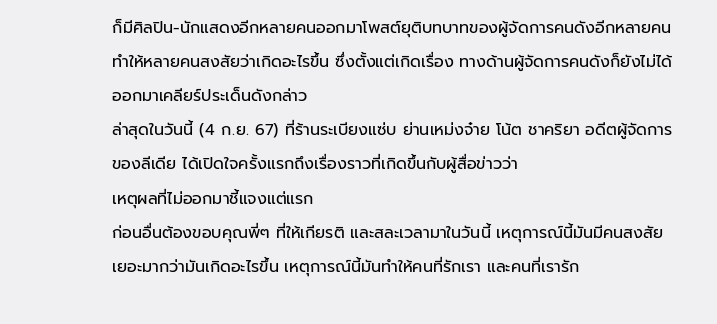ก็มีศิลปิน-นักแสดงอีกหลายคนออกมาโพสต์ยุติบทบาทของผู้จัดการคนดังอีกหลายคน ทำให้หลายคนสงสัยว่าเกิดอะไรขึ้น ซึ่งตั้งแต่เกิดเรื่อง ทางด้านผู้จัดการคนดังก็ยังไม่ได้ออกมาเคลียร์ประเด็นดังกล่าว
ล่าสุดในวันนี้ (4 ก.ย. 67) ที่ร้านระเบียงแซ่บ ย่านเหม่งจ๋าย โน้ต ชาคริยา อดีตผู้จัดการของลีเดีย ได้เปิดใจครั้งแรกถึงเรื่องราวที่เกิดขึ้นกับผู้สื่อข่าวว่า
เหตุผลที่ไม่ออกมาชี้แจงแต่แรก
ก่อนอื่นต้องขอบคุณพี่ๆ ที่ให้เกียรติ และสละเวลามาในวันนี้ เหตุการณ์นี้มันมีคนสงสัยเยอะมากว่ามันเกิดอะไรขึ้น เหตุการณ์นี้มันทำให้คนที่รักเรา และคนที่เรารัก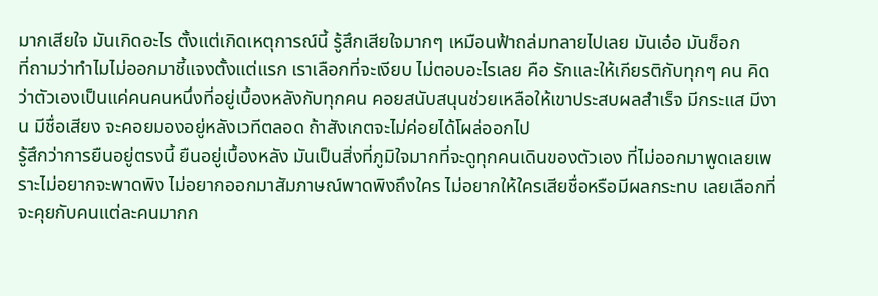มากเสียใจ มันเกิดอะไร ตั้งแต่เกิดเหตุการณ์นี้ รู้สึกเสียใจมากๆ เหมือนฟ้าถล่มทลายไปเลย มันเอ๋อ มันช็อก
ที่ถามว่าทำไมไม่ออกมาชี้แจงตั้งแต่แรก เราเลือกที่จะเงียบ ไม่ตอบอะไรเลย คือ รักและให้เกียรติกับทุกๆ คน คิดว่าตัวเองเป็นแค่คนคนหนึ่งที่อยู่เบื้องหลังกับทุกคน คอยสนับสนุนช่วยเหลือให้เขาประสบผลสำเร็จ มีกระแส มีงาน มีชื่อเสียง จะคอยมองอยู่หลังเวทีตลอด ถ้าสังเกตจะไม่ค่อยได้โผล่ออกไป
รู้สึกว่าการยืนอยู่ตรงนี้ ยืนอยู่เบื้องหลัง มันเป็นสิ่งที่ภูมิใจมากที่จะดูทุกคนเดินของตัวเอง ที่ไม่ออกมาพูดเลยเพราะไม่อยากจะพาดพิง ไม่อยากออกมาสัมภาษณ์พาดพิงถึงใคร ไม่อยากให้ใครเสียชื่อหรือมีผลกระทบ เลยเลือกที่จะคุยกับคนแต่ละคนมากก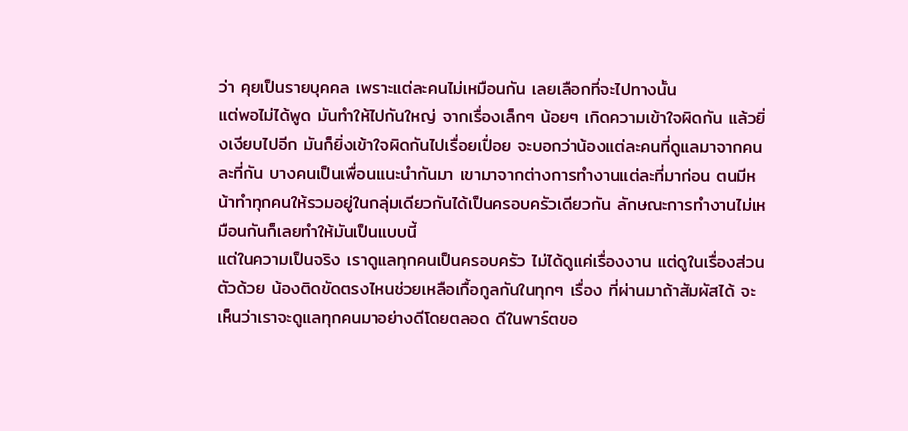ว่า คุยเป็นรายบุคคล เพราะแต่ละคนไม่เหมือนกัน เลยเลือกที่จะไปทางนั้น
แต่พอไม่ได้พูด มันทำให้ไปกันใหญ่ จากเรื่องเล็กๆ น้อยๆ เกิดความเข้าใจผิดกัน แล้วยิ่งเงียบไปอีก มันก็ยิ่งเข้าใจผิดกันไปเรื่อยเปื่อย จะบอกว่าน้องแต่ละคนที่ดูแลมาจากคนละที่กัน บางคนเป็นเพื่อนแนะนำกันมา เขามาจากต่างการทำงานแต่ละที่มาก่อน ตนมีหน้าทำทุกคนให้รวมอยู่ในกลุ่มเดียวกันได้เป็นครอบครัวเดียวกัน ลักษณะการทำงานไม่เหมือนกันก็เลยทำให้มันเป็นแบบนี้
แต่ในความเป็นจริง เราดูแลทุกคนเป็นครอบครัว ไม่ได้ดูแค่เรื่องงาน แต่ดูในเรื่องส่วนตัวด้วย น้องติดขัดตรงไหนช่วยเหลือเกื้อกูลกันในทุกๆ เรื่อง ที่ผ่านมาถ้าสัมผัสได้ จะเห็นว่าเราจะดูแลทุกคนมาอย่างดีโดยตลอด ดีในพาร์ตขอ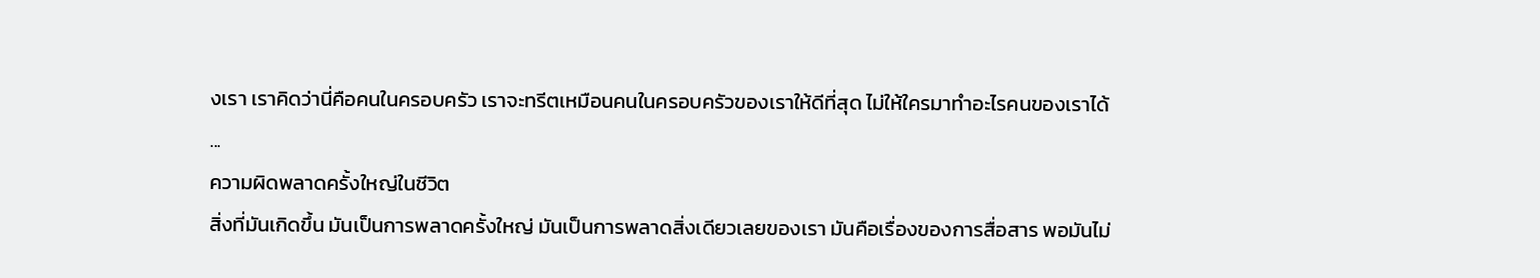งเรา เราคิดว่านี่คือคนในครอบครัว เราจะทรีตเหมือนคนในครอบครัวของเราให้ดีที่สุด ไม่ให้ใครมาทำอะไรคนของเราได้
...
ความผิดพลาดครั้งใหญ่ในชีวิต
สิ่งที่มันเกิดขึ้น มันเป็นการพลาดครั้งใหญ่ มันเป็นการพลาดสิ่งเดียวเลยของเรา มันคือเรื่องของการสื่อสาร พอมันไม่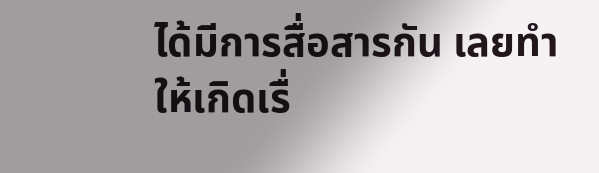ได้มีการสื่อสารกัน เลยทำให้เกิดเรื่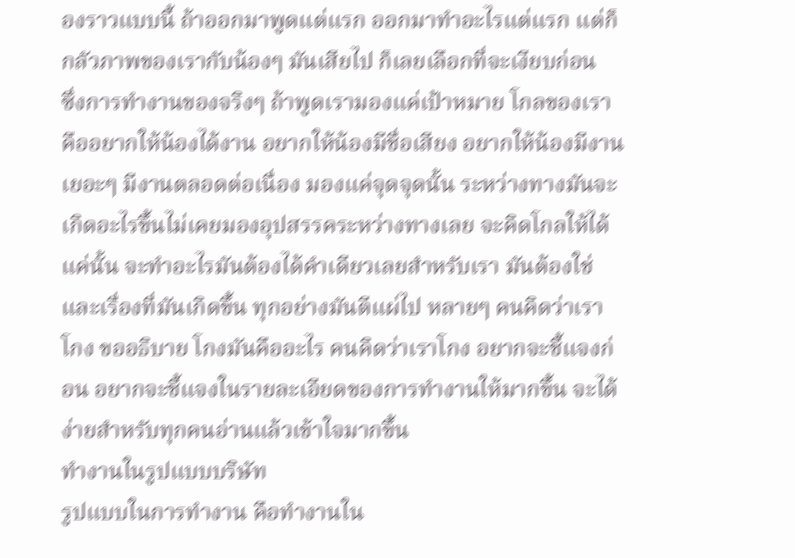องราวแบบนี้ ถ้าออกมาพูดแต่แรก ออกมาทำอะไรแต่แรก แต่ก็กลัวภาพของเรากับน้องๆ มันเสียไป ก็เลยเลือกที่จะเงียบก่อน
ซึ่งการทำงานของจริงๆ ถ้าพูดเรามองแค่เป้าหมาย โกลของเราคืออยากให้น้องได้งาน อยากให้น้องมีชื่อเสียง อยากให้น้องมีงานเยอะๆ มีงานตลอดต่อเนื่อง มองแค่จุดจุดนั้น ระหว่างทางมันจะเกิดอะไรขึ้นไม่เคยมองอุปสรรคระหว่างทางเลย จะคิดโกลให้ได้แค่นั้น จะทำอะไรมันต้องได้คำเดียวเลยสำหรับเรา มันต้องใช่
และเรื่องที่มันเกิดขึ้น ทุกอย่างมันตีแผ่ไป หลายๆ คนคิดว่าเราโกง ขออธิบาย โกงมันคืออะไร คนคิดว่าเราโกง อยากจะชี้แจงก่อน อยากจะชี้แจงในรายละเอียดของการทำงานให้มากขึ้น จะได้ง่ายสำหรับทุกคนอ่านแล้วเข้าใจมากขึ้น
ทำงานในรูปแบบบริษัท
รูปแบบในการทำงาน คือทำงานใน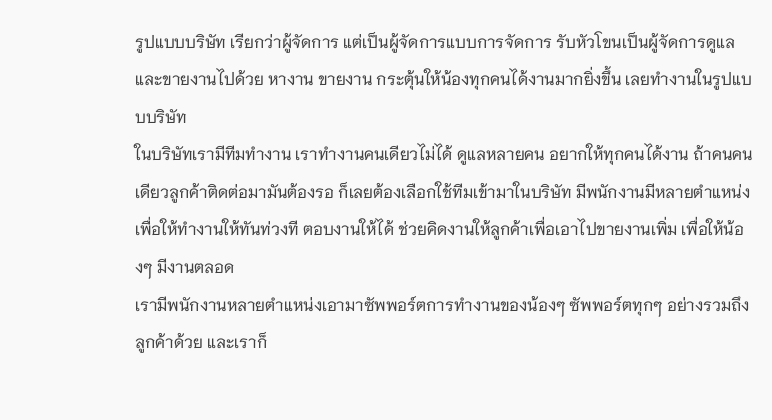รูปแบบบริษัท เรียกว่าผู้จัดการ แต่เป็นผู้จัดการแบบการจัดการ รับหัวโขนเป็นผู้จัดการดูแลและขายงานไปด้วย หางาน ขายงาน กระตุ้นให้น้องทุกคนได้งานมากยิ่งขึ้น เลยทำงานในรูปแบบบริษัท
ในบริษัทเรามีทีมทำงาน เราทำงานคนเดียวไม่ได้ ดูแลหลายคน อยากให้ทุกคนได้งาน ถ้าคนคนเดียวลูกค้าติดต่อมามันต้องรอ ก็เลยต้องเลือกใช้ทีมเข้ามาในบริษัท มีพนักงานมีหลายตำแหน่ง เพื่อให้ทำงานให้ทันท่วงที ตอบงานให้ได้ ช่วยคิดงานให้ลูกค้าเพื่อเอาไปขายงานเพิ่ม เพื่อให้น้องๆ มีงานตลอด
เรามีพนักงานหลายตำแหน่งเอามาซัพพอร์ตการทำงานของน้องๆ ซัพพอร์ตทุกๆ อย่างรวมถึงลูกค้าด้วย และเราก็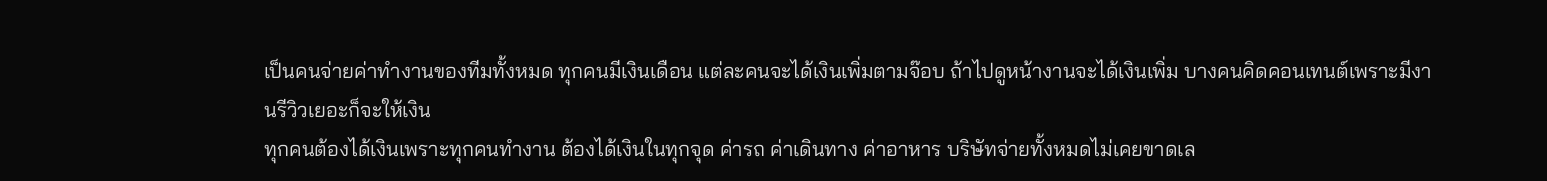เป็นคนจ่ายค่าทำงานของทีมทั้งหมด ทุกคนมีเงินเดือน แต่ละคนจะได้เงินเพิ่มตามจ๊อบ ถ้าไปดูหน้างานจะได้เงินเพิ่ม บางคนคิดคอนเทนต์เพราะมีงานรีวิวเยอะก็จะให้เงิน
ทุกคนต้องได้เงินเพราะทุกคนทำงาน ต้องได้เงินในทุกจุด ค่ารถ ค่าเดินทาง ค่าอาหาร บริษัทจ่ายทั้งหมดไม่เคยขาดเล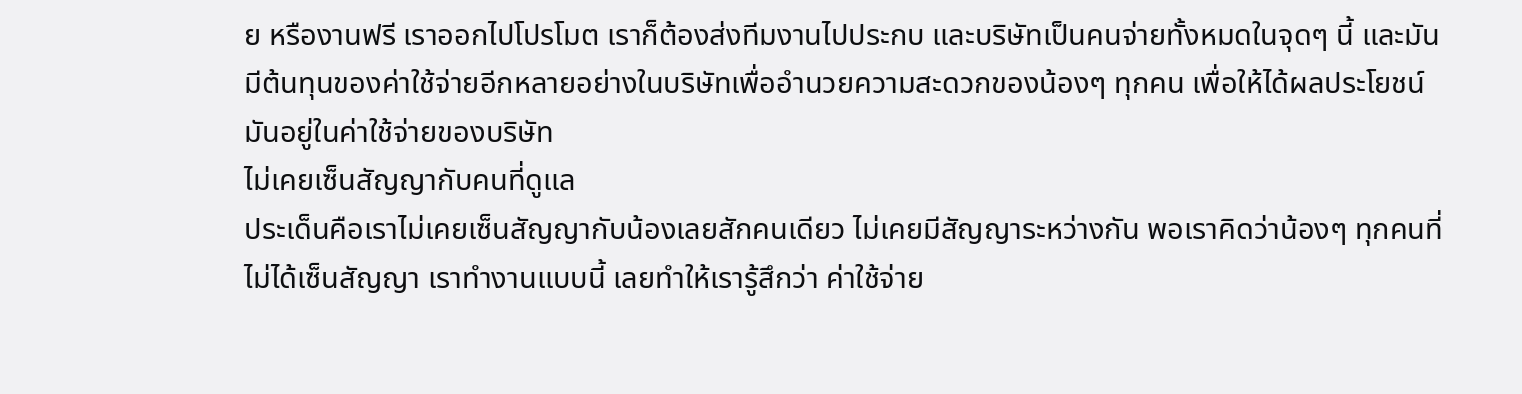ย หรืองานฟรี เราออกไปโปรโมต เราก็ต้องส่งทีมงานไปประกบ และบริษัทเป็นคนจ่ายทั้งหมดในจุดๆ นี้ และมันมีต้นทุนของค่าใช้จ่ายอีกหลายอย่างในบริษัทเพื่ออำนวยความสะดวกของน้องๆ ทุกคน เพื่อให้ได้ผลประโยชน์ มันอยู่ในค่าใช้จ่ายของบริษัท
ไม่เคยเซ็นสัญญากับคนที่ดูแล
ประเด็นคือเราไม่เคยเซ็นสัญญากับน้องเลยสักคนเดียว ไม่เคยมีสัญญาระหว่างกัน พอเราคิดว่าน้องๆ ทุกคนที่ไม่ได้เซ็นสัญญา เราทำงานแบบนี้ เลยทำให้เรารู้สึกว่า ค่าใช้จ่าย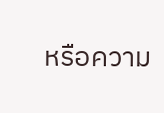หรือความ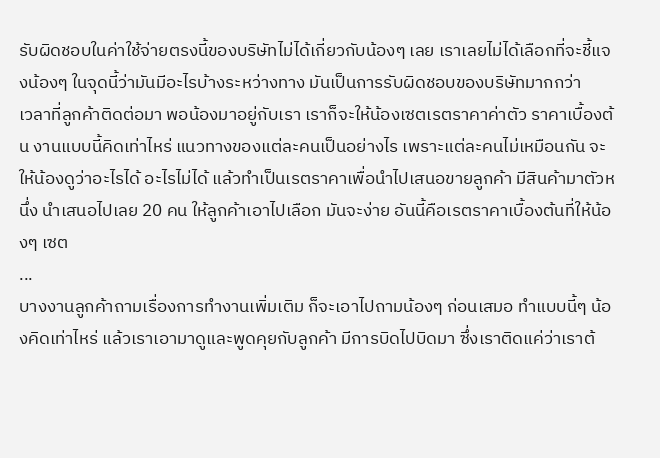รับผิดชอบในค่าใช้จ่ายตรงนี้ของบริษัทไม่ได้เกี่ยวกับน้องๆ เลย เราเลยไม่ได้เลือกที่จะชี้แจงน้องๆ ในจุดนี้ว่ามันมีอะไรบ้างระหว่างทาง มันเป็นการรับผิดชอบของบริษัทมากกว่า
เวลาที่ลูกค้าติดต่อมา พอน้องมาอยู่กับเรา เราก็จะให้น้องเซตเรตราคาค่าตัว ราคาเบื้องต้น งานแบบนี้คิดเท่าไหร่ แนวทางของแต่ละคนเป็นอย่างไร เพราะแต่ละคนไม่เหมือนกัน จะให้น้องดูว่าอะไรได้ อะไรไม่ได้ แล้วทำเป็นเรตราคาเพื่อนำไปเสนอขายลูกค้า มีสินค้ามาตัวหนึ่ง นำเสนอไปเลย 20 คน ให้ลูกค้าเอาไปเลือก มันจะง่าย อันนี้คือเรตราคาเบื้องต้นที่ให้น้องๆ เซต
...
บางงานลูกค้าถามเรื่องการทำงานเพิ่มเติม ก็จะเอาไปถามน้องๆ ก่อนเสมอ ทำแบบนี้ๆ น้องคิดเท่าไหร่ แล้วเราเอามาดูและพูดคุยกับลูกค้า มีการบิดไปบิดมา ซึ่งเราติดแค่ว่าเราต้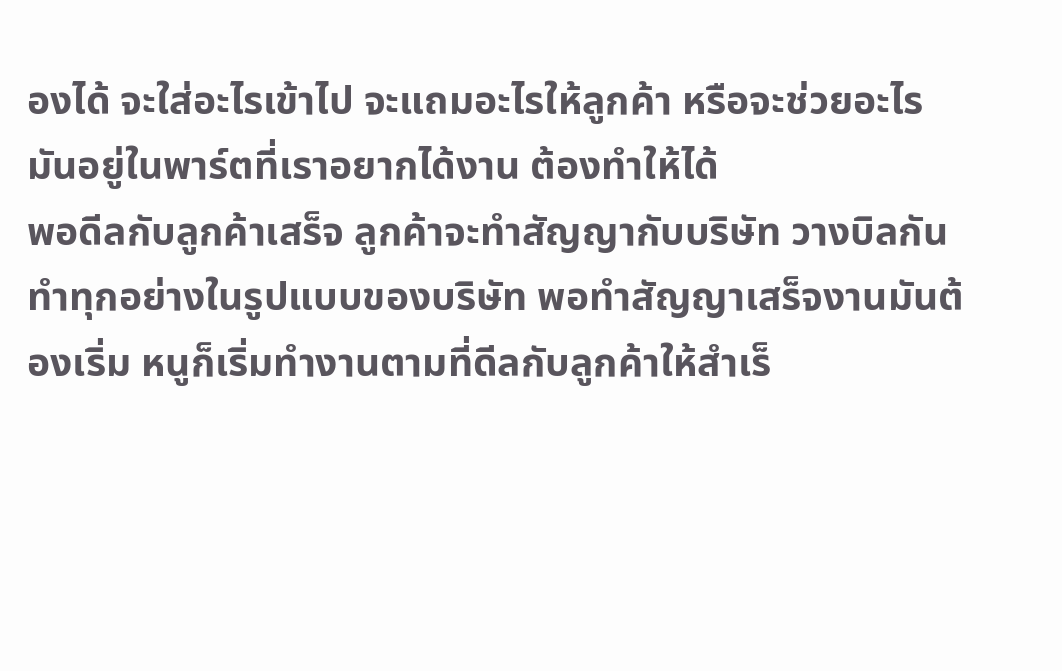องได้ จะใส่อะไรเข้าไป จะแถมอะไรให้ลูกค้า หรือจะช่วยอะไร มันอยู่ในพาร์ตที่เราอยากได้งาน ต้องทำให้ได้
พอดีลกับลูกค้าเสร็จ ลูกค้าจะทำสัญญากับบริษัท วางบิลกัน ทำทุกอย่างในรูปแบบของบริษัท พอทำสัญญาเสร็จงานมันต้องเริ่ม หนูก็เริ่มทำงานตามที่ดีลกับลูกค้าให้สำเร็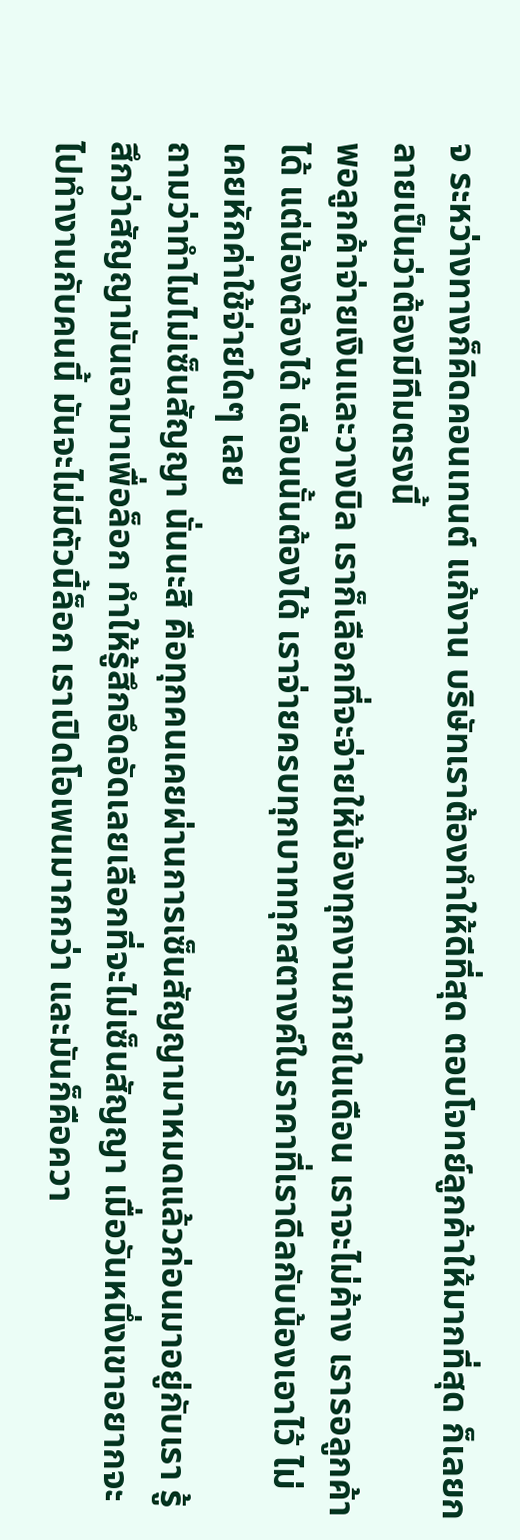จ ระหว่างทางก็คิดคอนเทนต์ แก้งาน บริษัทเราต้องทำให้ดีที่สุด ตอบโจทย์ลูกค้าให้มากที่สุด ก็เลยกลายเป็นว่าต้องมีทีมตรงนี้
พอลูกค้าจ่ายเงินและวางบิล เราก็เลือกที่จะจ่ายให้น้องทุกงานภายในเดือน เราจะไม่ค้าง เรารอลูกค้าได้ แต่น้องต้องได้ เดือนนั้นต้องได้ เราจ่ายครบทุกบาททุกสตางค์ในราคาที่เราดีลกับน้องเอาไว้ ไม่เคยหักค่าใช้จ่ายใดๆ เลย
ถามว่าทำไมไม่เซ็นสัญญา นั่นนะสิ คือทุกคนเคยผ่านการเซ็นสัญญามาหมดแล้วก่อนมาอยู่กับเรา รู้สึกว่าสัญญามันเอามาเพื่อล็อก ทำให้รู้สึกอึดอัดเลยเลือกที่จะไม่เซ็นสัญญา เมื่อวันหนึ่งเขาอยากจะไปทำงานกับคนนี้ มันจะไม่มีตัวนี้ล็อก เราเปิดโอเพนมากกว่า และมันก็คือควา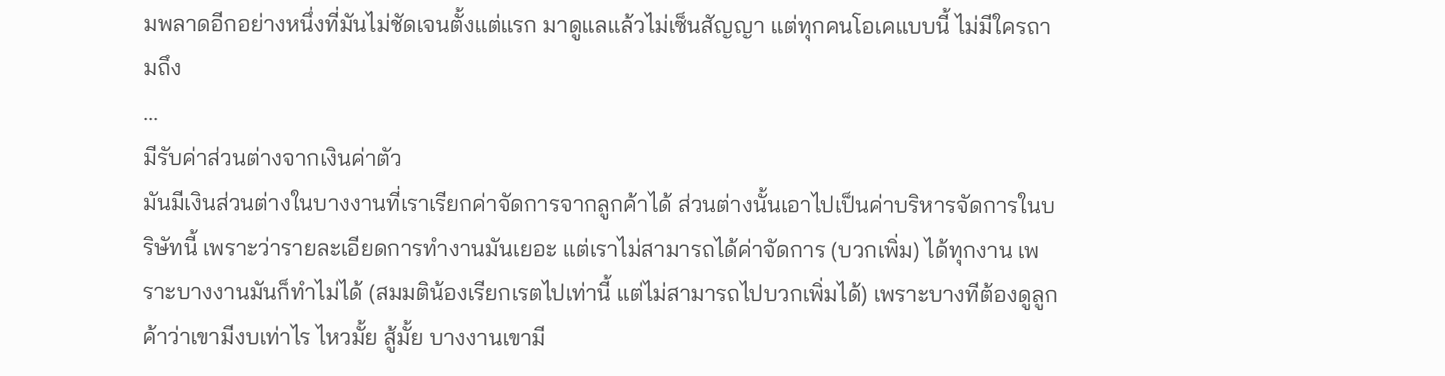มพลาดอีกอย่างหนึ่งที่มันไม่ชัดเจนตั้งแต่แรก มาดูแลแล้วไม่เซ็นสัญญา แต่ทุกคนโอเคแบบนี้ ไม่มีใครถามถึง
...
มีรับค่าส่วนต่างจากเงินค่าตัว
มันมีเงินส่วนต่างในบางงานที่เราเรียกค่าจัดการจากลูกค้าได้ ส่วนต่างนั้นเอาไปเป็นค่าบริหารจัดการในบริษัทนี้ เพราะว่ารายละเอียดการทำงานมันเยอะ แต่เราไม่สามารถได้ค่าจัดการ (บวกเพิ่ม) ได้ทุกงาน เพราะบางงานมันก็ทำไม่ได้ (สมมติน้องเรียกเรตไปเท่านี้ แต่ไม่สามารถไปบวกเพิ่มได้) เพราะบางทีต้องดูลูกค้าว่าเขามีงบเท่าไร ไหวมั้ย สู้มั้ย บางงานเขามี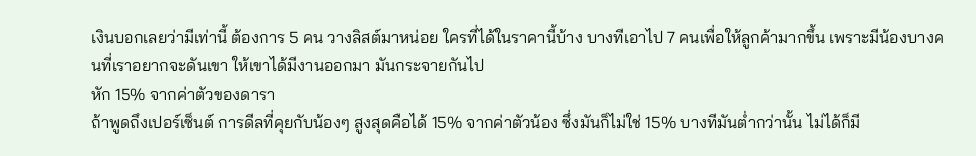เงินบอกเลยว่ามีเท่านี้ ต้องการ 5 คน วางลิสต์มาหน่อย ใครที่ได้ในราคานี้บ้าง บางทีเอาไป 7 คนเพื่อให้ลูกค้ามากขึ้น เพราะมีน้องบางคนที่เราอยากจะดันเขา ให้เขาได้มีงานออกมา มันกระจายกันไป
หัก 15% จากค่าตัวของดารา
ถ้าพูดถึงเปอร์เซ็นต์ การดีลที่คุยกับน้องๆ สูงสุดคือได้ 15% จากค่าตัวน้อง ซึ่งมันก็ไม่ใช่ 15% บางทีมันต่ำกว่านั้น ไม่ได้ก็มี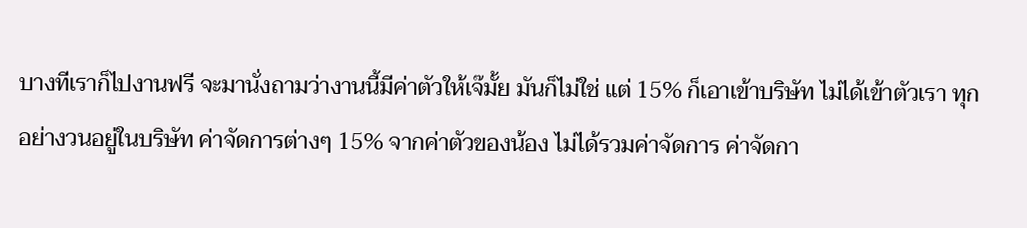บางทีเราก็ไปงานฟรี จะมานั่งถามว่างานนี้มีค่าตัวให้เจ๊มั้ย มันก็ไม่ใช่ แต่ 15% ก็เอาเข้าบริษัท ไม่ได้เข้าตัวเรา ทุกอย่างวนอยู่ในบริษัท ค่าจัดการต่างๆ 15% จากค่าตัวของน้อง ไม่ได้รวมค่าจัดการ ค่าจัดกา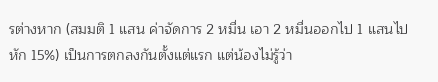รต่างหาก (สมมติ 1 แสน ค่าจัดการ 2 หมื่น เอา 2 หมื่นออกไป 1 แสนไปหัก 15%) เป็นการตกลงกันตั้งแต่แรก แต่น้องไม่รู้ว่า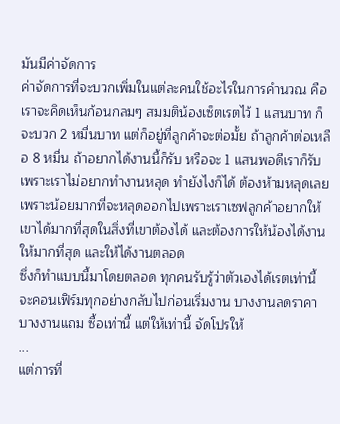มันมีค่าจัดการ
ค่าจัดการที่จะบวกเพิ่มในแต่ละคนใช้อะไรในการคำนวณ คือเราจะคิดเห็นก้อนกลมๆ สมมติน้องเซ็ตเรตไว้ 1 แสนบาท ก็จะบวก 2 หมื่นบาท แต่ก็อยู่ที่ลูกค้าจะต่อมั้ย ถ้าลูกค้าต่อเหลือ 8 หมื่น ถ้าอยากได้งานนี้ก็รับ หรือจะ 1 แสนพอดีเราก็รับ เพราะเราไม่อยากทำงานหลุด ทำยังไงก็ได้ ต้องห้ามหลุดเลย เพราะน้อยมากที่จะหลุดออกไปเพราะเราเซฟลูกค้าอยากให้เขาได้มากที่สุดในสิ่งที่เขาต้องได้ และต้องการให้น้องได้งานให้มากที่สุด และให้ได้งานตลอด
ซึ่งก็ทำแบบนี้มาโดยตลอด ทุกคนรับรู้ว่าตัวเองได้เรตเท่านี้ จะคอนเฟิร์มทุกอย่างกลับไปก่อนเริ่มงาน บางงานลดราคา บางงานแถม ซื้อเท่านี้ แต่ให้เท่านี้ จัดโปรให้
...
แต่การที่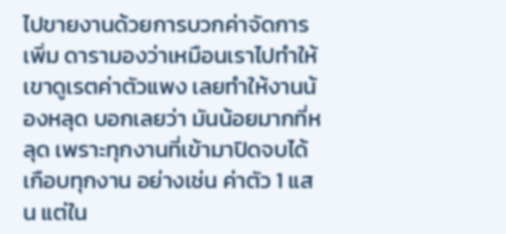ไปขายงานด้วยการบวกค่าจัดการเพิ่ม ดารามองว่าเหมือนเราไปทำให้เขาดูเรตค่าตัวแพง เลยทำให้งานน้องหลุด บอกเลยว่า มันน้อยมากที่หลุด เพราะทุกงานที่เข้ามาปิดจบได้เกือบทุกงาน อย่างเช่น ค่าตัว 1 แสน แต่ใน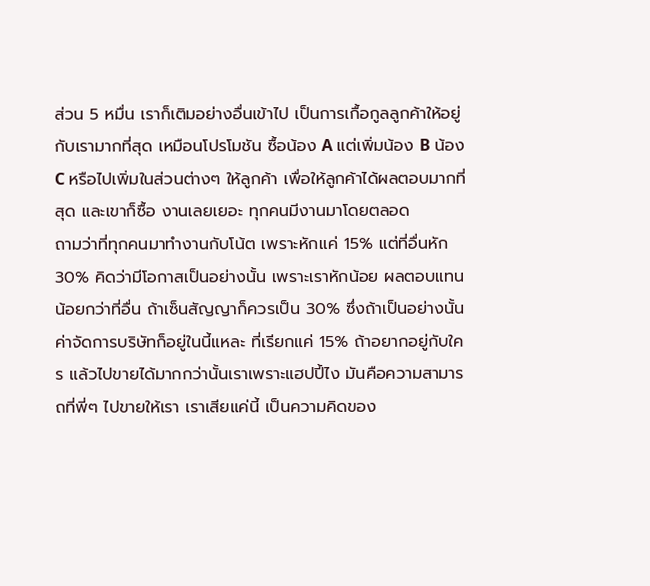ส่วน 5 หมื่น เราก็เติมอย่างอื่นเข้าไป เป็นการเกื้อกูลลูกค้าให้อยู่กับเรามากที่สุด เหมือนโปรโมชัน ซื้อน้อง A แต่เพิ่มน้อง B น้อง C หรือไปเพิ่มในส่วนต่างๆ ให้ลูกค้า เพื่อให้ลูกค้าได้ผลตอบมากที่สุด และเขาก็ซื้อ งานเลยเยอะ ทุกคนมีงานมาโดยตลอด
ถามว่าที่ทุกคนมาทำงานกับโน้ต เพราะหักแค่ 15% แต่ที่อื่นหัก 30% คิดว่ามีโอกาสเป็นอย่างนั้น เพราะเราหักน้อย ผลตอบแทนน้อยกว่าที่อื่น ถ้าเซ็นสัญญาก็ควรเป็น 30% ซึ่งถ้าเป็นอย่างนั้น ค่าจัดการบริษัทก็อยู่ในนี้แหละ ที่เรียกแค่ 15% ถ้าอยากอยู่กับใคร แล้วไปขายได้มากกว่านั้นเราเพราะแฮปปี้ไง มันคือความสามารถที่พี่ๆ ไปขายให้เรา เราเสียแค่นี้ เป็นความคิดของ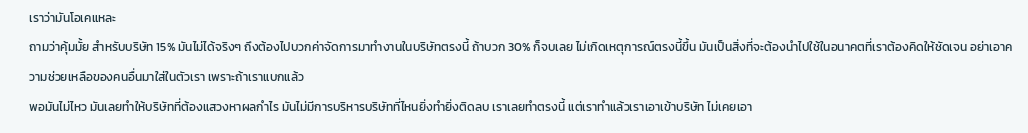เราว่ามันโอเคแหละ
ถามว่าคุ้มมั้ย สำหรับบริษัท 15% มันไม่ได้จริงๆ ถึงต้องไปบวกค่าจัดการมาทำงานในบริษัทตรงนี้ ถ้าบวก 30% ก็จบเลย ไม่เกิดเหตุการณ์ตรงนี้ขึ้น มันเป็นสิ่งที่จะต้องนำไปใช้ในอนาคตที่เราต้องคิดให้ชัดเจน อย่าเอาความช่วยเหลือของคนอื่นมาใส่ในตัวเรา เพราะถ้าเราแบกแล้ว
พอมันไม่ไหว มันเลยทำให้บริษัทที่ต้องแสวงหาผลกำไร มันไม่มีการบริหารบริษัทที่ไหนยิ่งทำยิ่งติดลบ เราเลยทำตรงนี้ แต่เราทำแล้วเราเอาเข้าบริษัท ไม่เคยเอา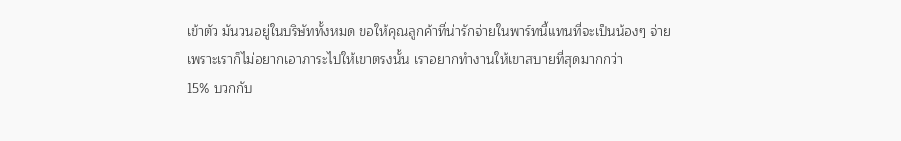เข้าตัว มันวนอยู่ในบริษัททั้งหมด ขอให้คุณลูกค้าที่น่ารักจ่ายในพาร์ทนี้แทนที่จะเป็นน้องๆ จ่าย เพราะเราก็ไม่อยากเอาภาระไปให้เขาตรงนั้น เราอยากทำงานให้เขาสบายที่สุดมากกว่า
15% บวกกับ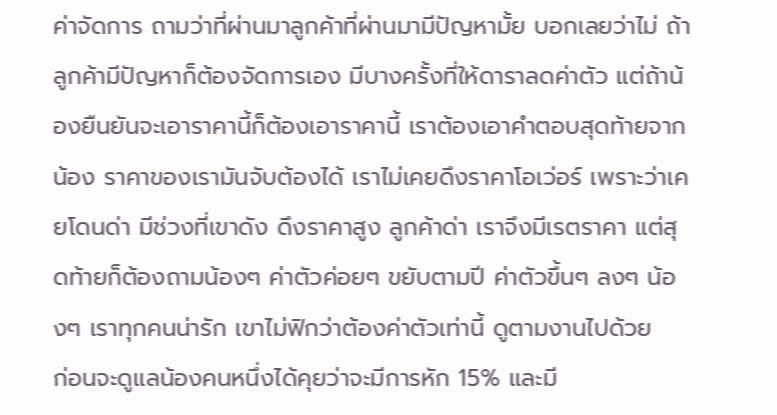ค่าจัดการ ถามว่าที่ผ่านมาลูกค้าที่ผ่านมามีปัญหามั้ย บอกเลยว่าไม่ ถ้าลูกค้ามีปัญหาก็ต้องจัดการเอง มีบางครั้งที่ให้ดาราลดค่าตัว แต่ถ้าน้องยืนยันจะเอาราคานี้ก็ต้องเอาราคานี้ เราต้องเอาคำตอบสุดท้ายจากน้อง ราคาของเรามันจับต้องได้ เราไม่เคยดึงราคาโอเว่อร์ เพราะว่าเคยโดนด่า มีช่วงที่เขาดัง ดึงราคาสูง ลูกค้าด่า เราจึงมีเรตราคา แต่สุดท้ายก็ต้องถามน้องๆ ค่าตัวค่อยๆ ขยับตามปี ค่าตัวขึ้นๆ ลงๆ น้องๆ เราทุกคนน่ารัก เขาไม่ฟิกว่าต้องค่าตัวเท่านี้ ดูตามงานไปด้วย
ก่อนจะดูแลน้องคนหนึ่งได้คุยว่าจะมีการหัก 15% และมี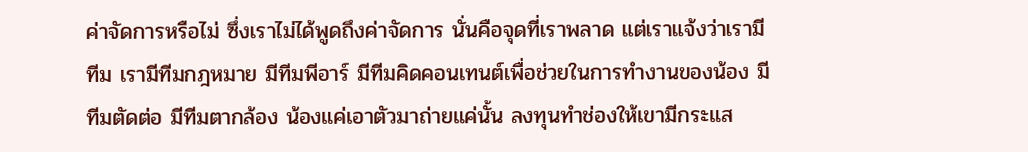ค่าจัดการหรือไม่ ซึ่งเราไม่ได้พูดถึงค่าจัดการ นั่นคือจุดที่เราพลาด แต่เราแจ้งว่าเรามีทีม เรามีทีมกฎหมาย มีทีมพีอาร์ มีทีมคิดคอนเทนต์เพื่อช่วยในการทำงานของน้อง มีทีมตัดต่อ มีทีมตากล้อง น้องแค่เอาตัวมาถ่ายแค่นั้น ลงทุนทำช่องให้เขามีกระแส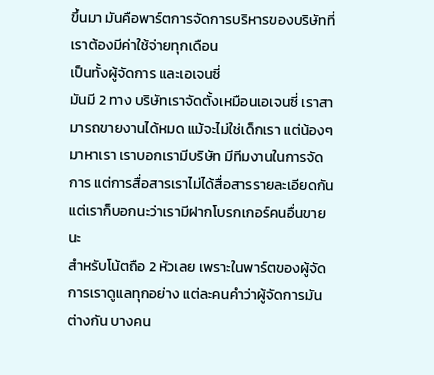ขึ้นมา มันคือพาร์ตการจัดการบริหารของบริษัทที่เราต้องมีค่าใช้จ่ายทุกเดือน
เป็นทั้งผู้จัดการ และเอเจนซี่
มันมี 2 ทาง บริษัทเราจัดตั้งเหมือนเอเจนซี่ เราสามารถขายงานได้หมด แม้จะไม่ใช่เด็กเรา แต่น้องๆ มาหาเรา เราบอกเรามีบริษัท มีทีมงานในการจัดการ แต่การสื่อสารเราไม่ได้สื่อสารรายละเอียดกัน แต่เราก็บอกนะว่าเรามีฝากโบรกเกอร์คนอื่นขายนะ
สำหรับโน้ตถือ 2 หัวเลย เพราะในพาร์ตของผู้จัดการเราดูแลทุกอย่าง แต่ละคนคำว่าผู้จัดการมันต่างกัน บางคน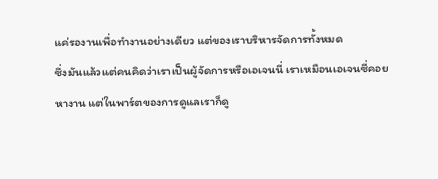แค่รองานเพื่อทำงานอย่างเดียว แต่ของเราบริหารจัดการทั้งหมด
ซึ่งมันแล้วแต่คนคิดว่าเราเป็นผู้จัดการหรือเอเจนนี่ เราเหมือนเอเจนซี่คอยหางาน แต่ในพาร์ตของการดูแลเราก็ดู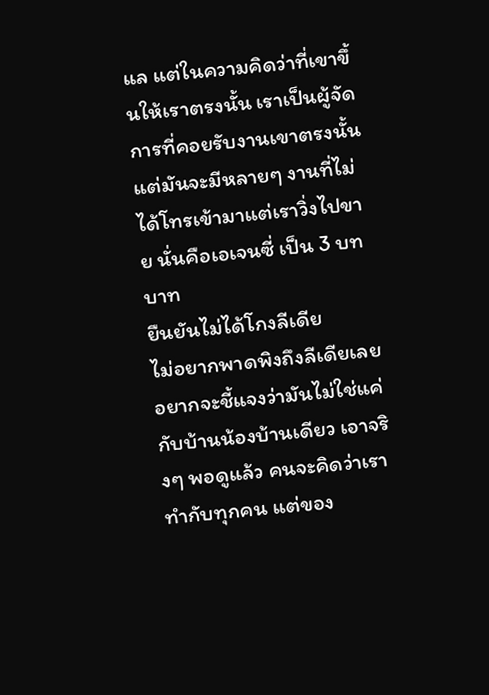แล แต่ในความคิดว่าที่เขาขึ้นให้เราตรงนั้น เราเป็นผู้จัดการที่คอยรับงานเขาตรงนั้น แต่มันจะมีหลายๆ งานที่ไม่ได้โทรเข้ามาแต่เราวิ่งไปขาย นั่นคือเอเจนซี่ เป็น 3 บทบาท
ยืนยันไม่ได้โกงลีเดีย
ไม่อยากพาดพิงถึงลีเดียเลย อยากจะชี้แจงว่ามันไม่ใช่แค่กับบ้านน้องบ้านเดียว เอาจริงๆ พอดูแล้ว คนจะคิดว่าเราทำกับทุกคน แต่ของ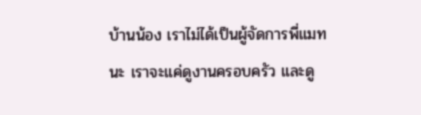บ้านน้อง เราไม่ได้เป็นผู้จัดการพี่แมทนะ เราจะแค่ดูงานครอบครัว และดู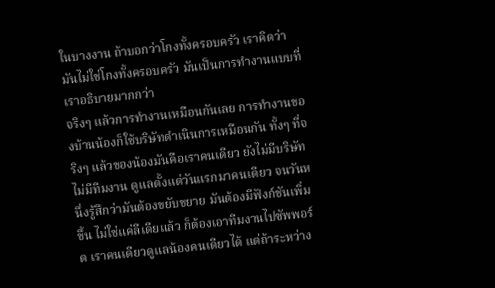ในบางงาน ถ้าบอกว่าโกงทั้งครอบครัว เราคิดว่ามันไม่ใช่โกงทั้งครอบครัว มันเป็นการทำงานแบบที่เราอธิบายมากกว่า
จริงๆ แล้วการทำงานเหมือนกันเลย การทำงานของบ้านน้องก็ใช้บริษัทดำเนินการเหมือนกัน ทั้งๆ ที่จริงๆ แล้วของน้องมันคือเราคนเดียว ยังไม่มีบริษัท ไม่มีทีมงาน ดูแลตั้งแต่วันแรกมาคนเดียว จนวันหนึ่งรู้สึกว่ามันต้องขยับขยาย มันต้องมีฟังก์ชันเพิ่มขึ้น ไม่ใช่แค่ลีเดียแล้ว ก็ต้องเอาทีมงานไปซัพพอร์ต เราคนเดียวดูแลน้องคนเดียวได้ แต่ถ้าระหว่าง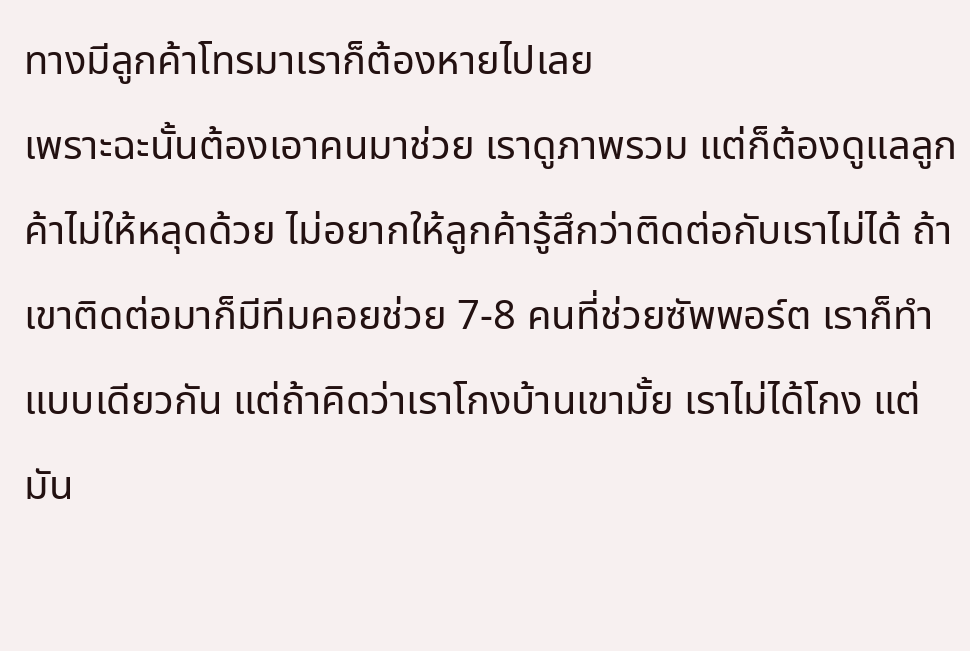ทางมีลูกค้าโทรมาเราก็ต้องหายไปเลย
เพราะฉะนั้นต้องเอาคนมาช่วย เราดูภาพรวม แต่ก็ต้องดูแลลูกค้าไม่ให้หลุดด้วย ไม่อยากให้ลูกค้ารู้สึกว่าติดต่อกับเราไม่ได้ ถ้าเขาติดต่อมาก็มีทีมคอยช่วย 7-8 คนที่ช่วยซัพพอร์ต เราก็ทำแบบเดียวกัน แต่ถ้าคิดว่าเราโกงบ้านเขามั้ย เราไม่ได้โกง แต่มัน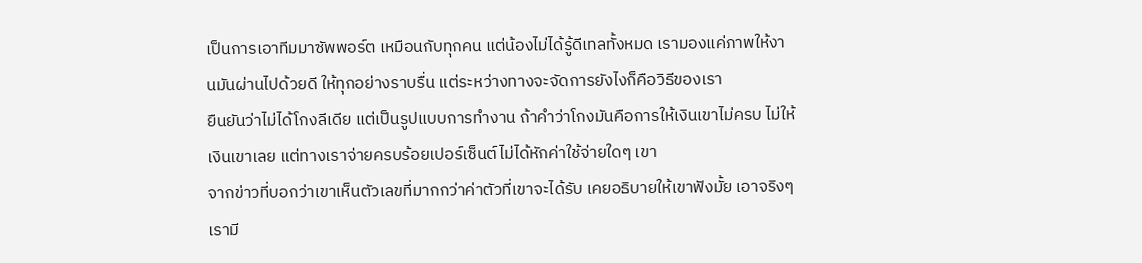เป็นการเอาทีมมาซัพพอร์ต เหมือนกับทุกคน แต่น้องไม่ได้รู้ดีเทลทั้งหมด เรามองแค่ภาพให้งานมันผ่านไปด้วยดี ให้ทุกอย่างราบรื่น แต่ระหว่างทางจะจัดการยังไงก็คือวิธีของเรา
ยืนยันว่าไม่ได้โกงลีเดีย แต่เป็นรูปแบบการทำงาน ถ้าคำว่าโกงมันคือการให้เงินเขาไม่ครบ ไม่ให้เงินเขาเลย แต่ทางเราจ่ายครบร้อยเปอร์เซ็นต์ไม่ได้หักค่าใช้จ่ายใดๆ เขา
จากข่าวที่บอกว่าเขาเห็นตัวเลขที่มากกว่าค่าตัวที่เขาจะได้รับ เคยอธิบายให้เขาฟังมั้ย เอาจริงๆ เรามี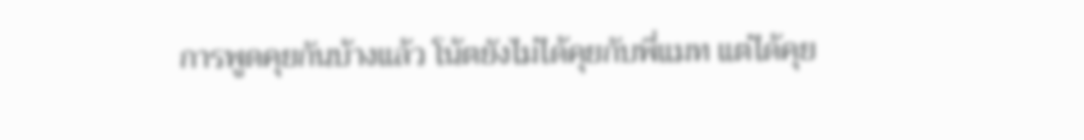การพูดคุยกันบ้างแล้ว โน้ตยังไม่ได้คุยกับพี่แมท แต่ได้คุย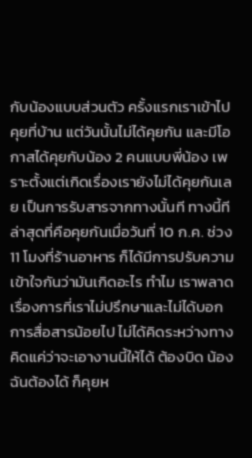กับน้องแบบส่วนตัว ครั้งแรกเราเข้าไปคุยที่บ้าน แต่วันนั้นไม่ได้คุยกัน และมีโอกาสได้คุยกับน้อง 2 คนแบบพี่น้อง เพราะตั้งแต่เกิดเรื่องเรายังไม่ได้คุยกันเลย เป็นการรับสารจากทางนั้นที ทางนี้ที
ล่าสุดที่คือคุยกันเมื่อวันที่ 10 ก.ค. ช่วง 11 โมงที่ร้านอาหาร ก็ได้มีการปรับความเข้าใจกันว่ามันเกิดอะไร ทำไม เราพลาดเรื่องการที่เราไม่ปรึกษาและไม่ได้บอก การสื่อสารน้อยไป ไม่ได้คิดระหว่างทาง คิดแค่ว่าจะเอางานนี้ให้ได้ ต้องบิด น้องฉันต้องได้ ก็คุยห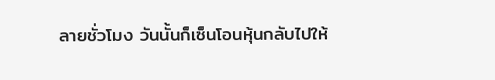ลายชั่วโมง วันนั้นก็เซ็นโอนหุ้นกลับไปให้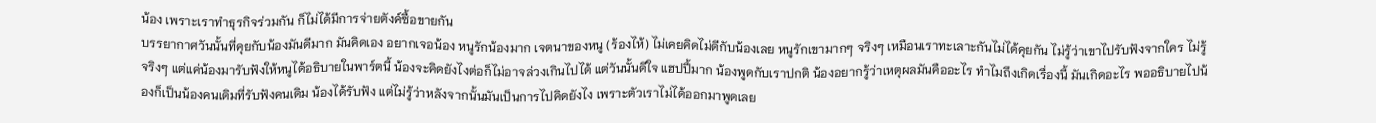น้อง เพราะเราทำธุรกิจร่วมกัน ก็ไม่ได้มีการจ่ายตังค์ซื้อขายกัน
บรรยากาศวันนั้นที่คุยกับน้องมันดีมาก มันคิดเอง อยากเจอน้อง หนูรักน้องมาก เจตนาของหนู (ร้องไห้) ไม่เคยคิดไม่ดีกับน้องเลย หนูรักเขามากๆ จริงๆ เหมือนเราทะเลาะกันไม่ได้คุยกัน ไม่รู้ว่าเขาไปรับฟังจากใคร ไม่รู้จริงๆ แต่แค่น้องมารับฟังให้หนูได้อธิบายในพาร์ตนี้ น้องจะคิดยังไงต่อก็ไม่อาจล่วงเกินไปได้ แต่วันนั้นดีใจ แฮปปี้มาก น้องพูดกับเราปกติ น้องอยากรู้ว่าเหตุผลมันคืออะไร ทำไมถึงเกิดเรื่องนี้ มันเกิดอะไร พออธิบายไปน้องก็เป็นน้องคนเดิมที่รับฟังคนเดิม น้องได้รับฟัง แต่ไม่รู้ว่าหลังจากนั้นมันเป็นการไปคิดยังไง เพราะตัวเราไม่ได้ออกมาพูดเลย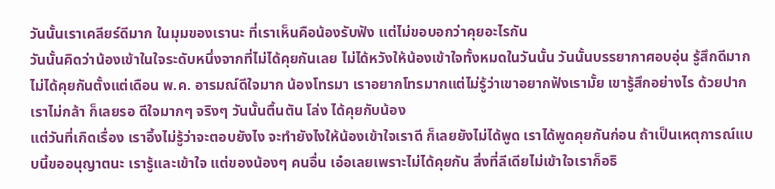วันนั้นเราเคลียร์ดีมาก ในมุมของเรานะ ที่เราเห็นคือน้องรับฟัง แต่ไม่ขอบอกว่าคุยอะไรกัน
วันนั้นคิดว่าน้องเข้าในใจระดับหนึ่งจากที่ไม่ได้คุยกันเลย ไม่ได้หวังให้น้องเข้าใจทั้งหมดในวันนั้น วันนั้นบรรยากาศอบอุ่น รู้สึกดีมาก ไม่ได้คุยกันตั้งแต่เดือน พ.ค. อารมณ์ดีใจมาก น้องโทรมา เราอยากโทรมากแต่ไม่รู้ว่าเขาอยากฟังเรามั้ย เขารู้สึกอย่างไร ด้วยปากเราไม่กล้า ก็เลยรอ ดีใจมากๆ จริงๆ วันนั้นตื้นตัน โล่ง ได้คุยกับน้อง
แต่วันที่เกิดเรื่อง เราอึ้งไม่รู้ว่าจะตอบยังไง จะทำยังไงให้น้องเข้าใจเราดี ก็เลยยังไม่ได้พูด เราได้พูดคุยกันก่อน ถ้าเป็นเหตุการณ์แบบนี้ขออนุญาตนะ เรารู้และเข้าใจ แต่ของน้องๆ คนอื่น เอ๋อเลยเพราะไม่ได้คุยกัน สิ่งที่ลีเดียไม่เข้าใจเราก็อธิ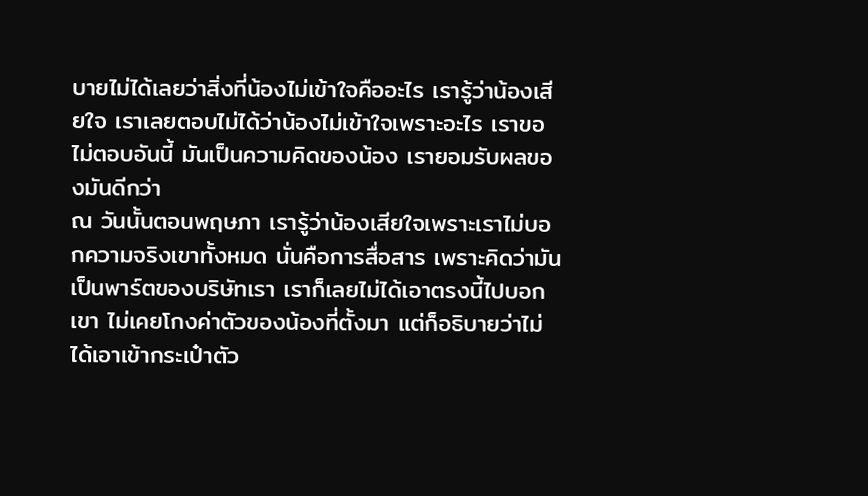บายไม่ได้เลยว่าสิ่งที่น้องไม่เข้าใจคืออะไร เรารู้ว่าน้องเสียใจ เราเลยตอบไม่ได้ว่าน้องไม่เข้าใจเพราะอะไร เราขอไม่ตอบอันนี้ มันเป็นความคิดของน้อง เรายอมรับผลของมันดีกว่า
ณ วันนั้นตอนพฤษภา เรารู้ว่าน้องเสียใจเพราะเราไม่บอกความจริงเขาทั้งหมด นั่นคือการสื่อสาร เพราะคิดว่ามันเป็นพาร์ตของบริษัทเรา เราก็เลยไม่ได้เอาตรงนี้ไปบอกเขา ไม่เคยโกงค่าตัวของน้องที่ตั้งมา แต่ก็อธิบายว่าไม่ได้เอาเข้ากระเป๋าตัว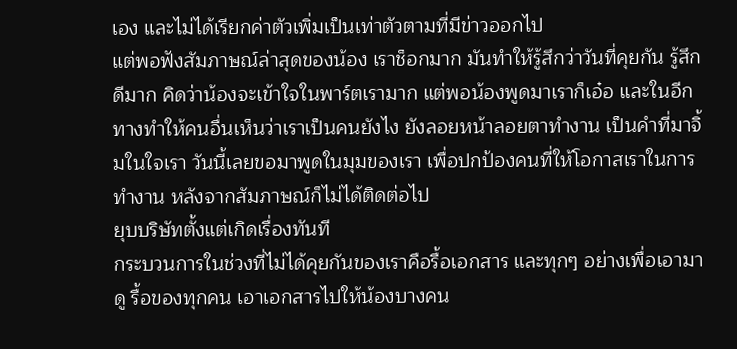เอง และไม่ได้เรียกค่าตัวเพิ่มเป็นเท่าตัวตามที่มีข่าวออกไป
แต่พอฟังสัมภาษณ์ล่าสุดของน้อง เราช็อกมาก มันทำให้รู้สึกว่าวันที่คุยกัน รู้สึกดีมาก คิดว่าน้องจะเข้าใจในพาร์ตเรามาก แต่พอน้องพูดมาเราก็เอ๋อ และในอีกทางทำให้คนอื่นเห็นว่าเราเป็นคนยังไง ยังลอยหน้าลอยตาทำงาน เป็นคำที่มาจิ้มในใจเรา วันนี้เลยขอมาพูดในมุมของเรา เพื่อปกป้องคนที่ให้โอกาสเราในการทำงาน หลังจากสัมภาษณ์ก็ไม่ได้ติดต่อไป
ยุบบริษัทตั้งแต่เกิดเรื่องทันที
กระบวนการในช่วงที่ไม่ได้คุยกันของเราคือรื้อเอกสาร และทุกๆ อย่างเพื่อเอามาดู รื้อของทุกคน เอาเอกสารไปให้น้องบางคน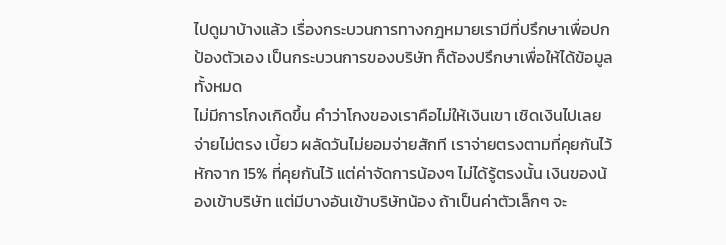ไปดูมาบ้างแล้ว เรื่องกระบวนการทางกฎหมายเรามีที่ปรึกษาเพื่อปกป้องตัวเอง เป็นกระบวนการของบริษัท ก็ต้องปรึกษาเพื่อให้ได้ข้อมูลทั้งหมด
ไม่มีการโกงเกิดขึ้น คำว่าโกงของเราคือไม่ให้เงินเขา เชิดเงินไปเลย จ่ายไม่ตรง เบี้ยว ผลัดวันไม่ยอมจ่ายสักที เราจ่ายตรงตามที่คุยกันไว้ หักจาก 15% ที่คุยกันไว้ แต่ค่าจัดการน้องๆ ไม่ได้รู้ตรงนั้น เงินของน้องเข้าบริษัท แต่มีบางอันเข้าบริษัทน้อง ถ้าเป็นค่าตัวเล็กๆ จะ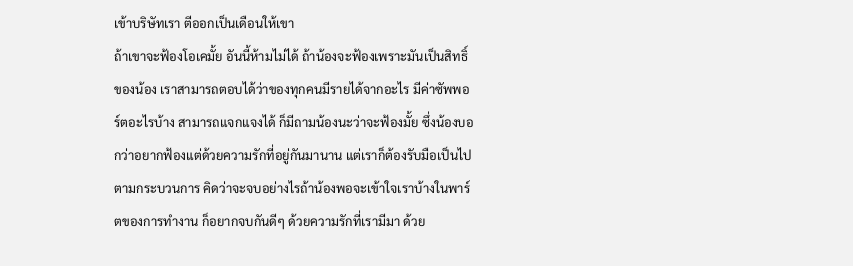เข้าบริษัทเรา ตีออกเป็นเดือนให้เขา
ถ้าเขาจะฟ้องโอเคมั้ย อันนี้ห้ามไม่ได้ ถ้าน้องจะฟ้องเพราะมันเป็นสิทธิ์ของน้อง เราสามารถตอบได้ว่าของทุกคนมีรายได้จากอะไร มีค่าซัพพอร์ตอะไรบ้าง สามารถแจกแจงได้ ก็มีถามน้องนะว่าจะฟ้องมั้ย ซึ่งน้องบอกว่าอยากฟ้องแต่ด้วยความรักที่อยู่กันมานาน แต่เราก็ต้องรับมือเป็นไปตามกระบวนการ คิดว่าจะจบอย่างไรถ้าน้องพอจะเข้าใจเราบ้างในพาร์ตของการทำงาน ก็อยากจบกันดีๆ ด้วยความรักที่เรามีมา ด้วย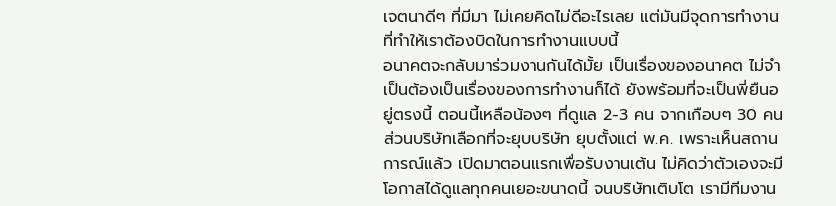เจตนาดีๆ ที่มีมา ไม่เคยคิดไม่ดีอะไรเลย แต่มันมีจุดการทำงานที่ทำให้เราต้องบิดในการทำงานแบบนี้
อนาคตจะกลับมาร่วมงานกันได้มั้ย เป็นเรื่องของอนาคต ไม่จำเป็นต้องเป็นเรื่องของการทำงานก็ได้ ยังพร้อมที่จะเป็นพี่ยืนอยู่ตรงนี้ ตอนนี้เหลือน้องๆ ที่ดูแล 2-3 คน จากเกือบๆ 30 คน ส่วนบริษัทเลือกที่จะยุบบริษัท ยุบตั้งแต่ พ.ค. เพราะเห็นสถานการณ์แล้ว เปิดมาตอนแรกเพื่อรับงานเต้น ไม่คิดว่าตัวเองจะมีโอกาสได้ดูแลทุกคนเยอะขนาดนี้ จนบริษัทเติบโต เรามีทีมงาน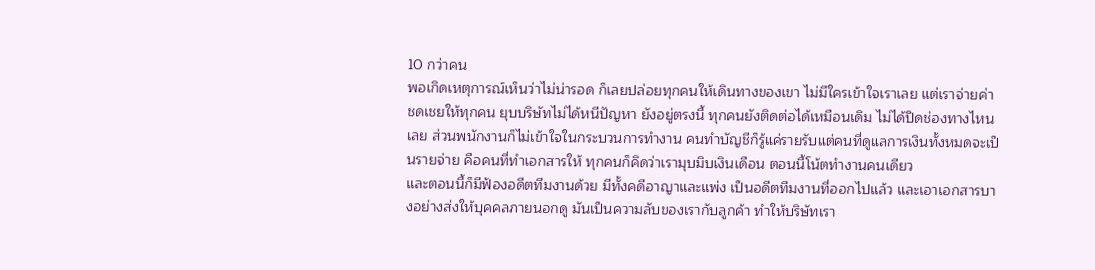10 กว่าคน
พอเกิดเหตุการณ์เห็นว่าไม่น่ารอด ก็เลยปล่อยทุกคนให้เดินทางของเขา ไม่มีใครเข้าใจเราเลย แต่เราจ่ายค่าชดเชยให้ทุกคน ยุบบริษัทไม่ได้หนีปัญหา ยังอยู่ตรงนี้ ทุกคนยังติดต่อได้เหมือนเดิม ไม่ได้ปิดช่องทางไหนเลย ส่วนพนักงานก็ไม่เข้าใจในกระบวนการทำงาน คนทำบัญชีก็รู้แค่รายรับแต่คนที่ดูแลการเงินทั้งหมดจะเป็นรายจ่าย คือคนที่ทำเอกสารให้ ทุกคนก็คิดว่าเรามุบมิบเงินเดือน ตอนนี้โน้ตทำงานคนเดียว
และตอนนี้ก็มีฟ้องอดีตทีมงานด้วย มีทั้งคดีอาญาและแพ่ง เป็นอดีตทีมงานที่ออกไปแล้ว และเอาเอกสารบางอย่างส่งให้บุคคลภายนอกดู มันเป็นความลับของเรากับลูกค้า ทำให้บริษัทเรา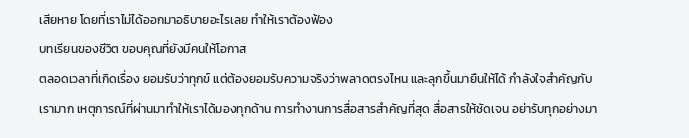เสียหาย โดยที่เราไม่ได้ออกมาอธิบายอะไรเลย ทำให้เราต้องฟ้อง
บทเรียนของชีวิต ขอบคุณที่ยังมีคนให้โอกาส
ตลอดเวลาที่เกิดเรื่อง ยอมรับว่าทุกข์ แต่ต้องยอมรับความจริงว่าพลาดตรงไหน และลุกขึ้นมายืนให้ได้ กำลังใจสำคัญกับเรามาก เหตุการณ์ที่ผ่านมาทำให้เราได้มองทุกด้าน การทำงานการสื่อสารสำคัญที่สุด สื่อสารให้ชัดเจน อย่ารับทุกอย่างมา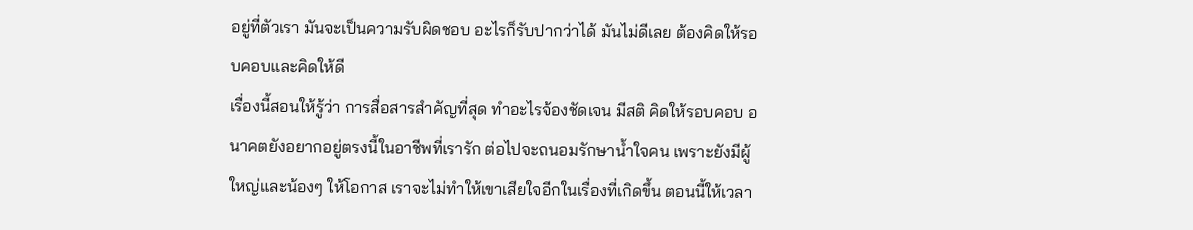อยู่ที่ตัวเรา มันจะเป็นความรับผิดชอบ อะไรก็รับปากว่าได้ มันไม่ดีเลย ต้องคิดให้รอบคอบและคิดให้ดี
เรื่องนี้สอนให้รู้ว่า การสื่อสารสำคัญที่สุด ทำอะไรจ้องชัดเจน มีสติ คิดให้รอบคอบ อนาคตยังอยากอยู่ตรงนี้ในอาชีพที่เรารัก ต่อไปจะถนอมรักษาน้ำใจคน เพราะยังมีผู้ใหญ่และน้องๆ ให้โอกาส เราจะไม่ทำให้เขาเสียใจอีกในเรื่องที่เกิดขึ้น ตอนนี้ให้เวลา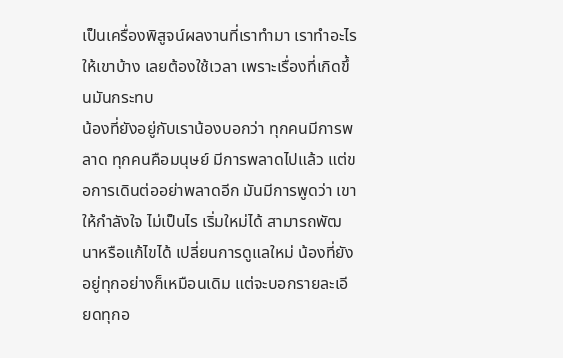เป็นเครื่องพิสูจน์ผลงานที่เราทำมา เราทำอะไรให้เขาบ้าง เลยต้องใช้เวลา เพราะเรื่องที่เกิดขึ้นมันกระทบ
น้องที่ยังอยู่กับเราน้องบอกว่า ทุกคนมีการพลาด ทุกคนคือมนุษย์ มีการพลาดไปแล้ว แต่ขอการเดินต่ออย่าพลาดอีก มันมีการพูดว่า เขาให้กำลังใจ ไม่เป็นไร เริ่มใหม่ได้ สามารถพัฒนาหรือแก้ไขได้ เปลี่ยนการดูแลใหม่ น้องที่ยังอยู่ทุกอย่างก็เหมือนเดิม แต่จะบอกรายละเอียดทุกอ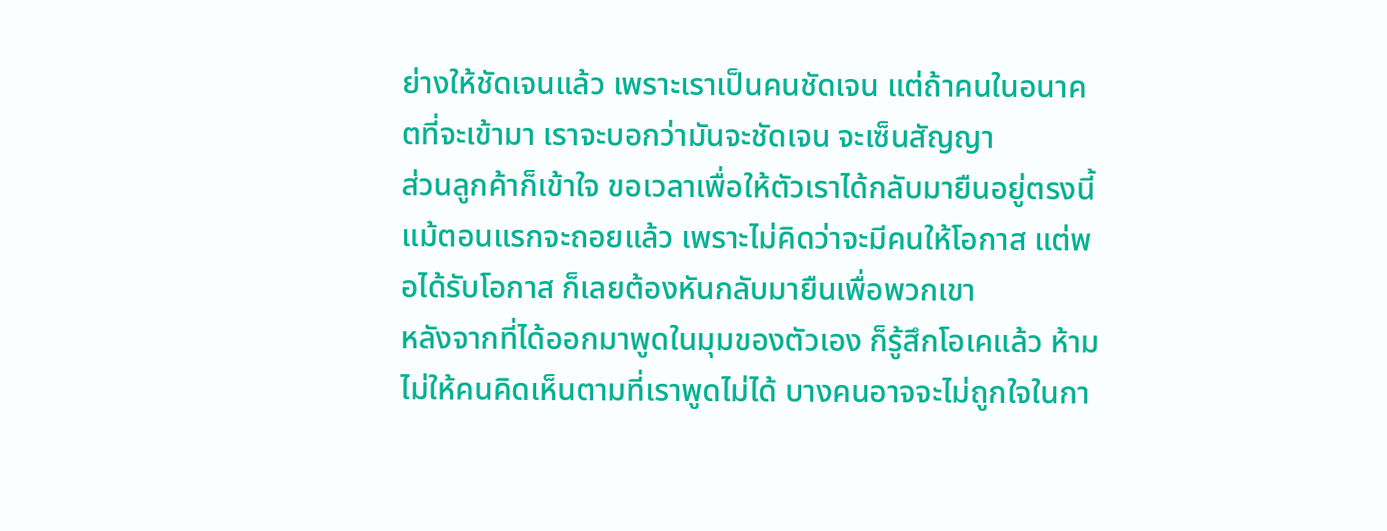ย่างให้ชัดเจนแล้ว เพราะเราเป็นคนชัดเจน แต่ถ้าคนในอนาคตที่จะเข้ามา เราจะบอกว่ามันจะชัดเจน จะเซ็นสัญญา
ส่วนลูกค้าก็เข้าใจ ขอเวลาเพื่อให้ตัวเราได้กลับมายืนอยู่ตรงนี้ แม้ตอนแรกจะถอยแล้ว เพราะไม่คิดว่าจะมีคนให้โอกาส แต่พอได้รับโอกาส ก็เลยต้องหันกลับมายืนเพื่อพวกเขา
หลังจากที่ได้ออกมาพูดในมุมของตัวเอง ก็รู้สึกโอเคแล้ว ห้ามไม่ให้คนคิดเห็นตามที่เราพูดไม่ได้ บางคนอาจจะไม่ถูกใจในกา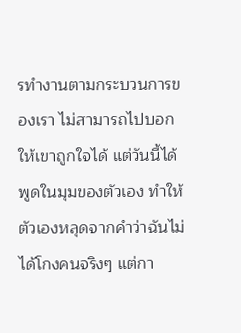รทำงานตามกระบวนการของเรา ไม่สามารถไปบอกให้เขาถูกใจได้ แต่วันนี้ได้พูดในมุมของตัวเอง ทำให้ตัวเองหลุดจากคำว่าฉันไม่ได้โกงคนจริงๆ แต่กา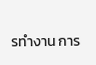รทำงาน การ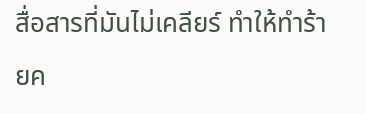สื่อสารที่มันไม่เคลียร์ ทำให้ทำร้ายค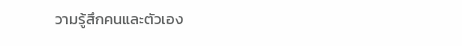วามรู้สึกคนและตัวเอง